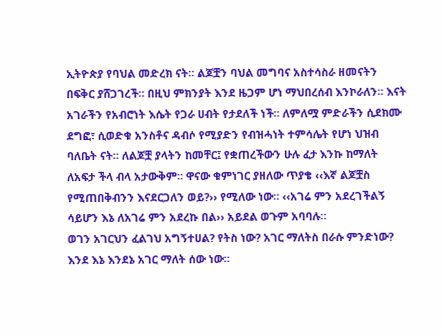ኢትዮጵያ የባህል መድረክ ናት። ልጆቿን ባህል መግባና አስተሳስራ ዘመናትን በፍቅር ያሸጋገረች። በዚህ ምክንያት እንደ ዜጋም ሆነ ማህበረሰብ እንኮራለን። እናት አገራችን የአብሮነት እሴት የጋራ ሀብት የታደለች ነች። ለምለሟ ምድራችን ሲደክሙ ደግፎ፣ ሲወድቁ አንስቶና ዳብሶ የሚያድን የብዝሓነት ተምሳሌት የሆነ ህዝብ ባለቤት ናት። ለልጆቿ ያላትን ከመቸር፤ የቋጠረችውን ሁሉ ፈታ እንኩ ከማለት ለአፍታ ችላ ብላ አታውቅም። ዋናው ቁምነገር ያዘለው ጥያቄ ‹‹እኛ ልጆቿስ የሚጠበቅብንን እናደርጋለን ወይ?›› የሚለው ነው። ‹‹አገሬ ምን አደረገችልኝ ሳይሆን እኔ ለአገሬ ምን አደረኩ በል›› አይደል ወጉም አባባሉ።
ወገን አገርህን ፈልገህ አግኝተሀል? የትስ ነው? አገር ማለትስ በራሱ ምንድነው? እንደ እኔ እንደኔ አገር ማለት ሰው ነው።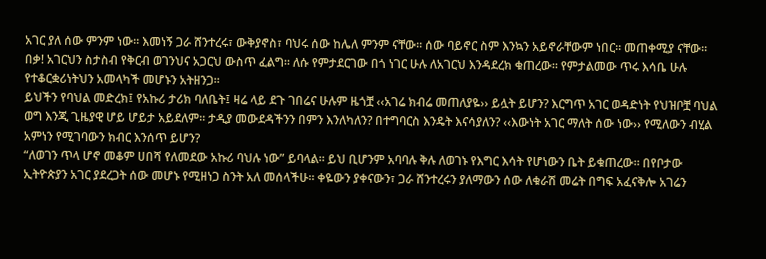አገር ያለ ሰው ምንም ነው። እመነኝ ጋራ ሸንተረሩ፣ ውቅያኖስ፣ ባህሩ ሰው ከሌለ ምንም ናቸው። ሰው ባይኖር ስም እንኳን አይኖራቸውም ነበር። መጠቀሚያ ናቸው። በቃ! አገርህን ስታስብ የቅርብ ወገንህና አጋርህ ውስጥ ፈልግ። ለሱ የምታደርገው በጎ ነገር ሁሉ ለአገርህ እንዳደረክ ቁጠረው። የምታልመው ጥሩ እሳቤ ሁሉ የተቆርቋሪነትህን አመላካች መሆኑን አትዘንጋ።
ይህችን የባህል መድረክ፤ የአኩሪ ታሪክ ባለቤት፤ ዛሬ ላይ ደጉ ገበሬና ሁሉም ዜጎቿ ‹‹አገሬ ክብሬ መጠለያዬ›› ይሏት ይሆን? እርግጥ አገር ወዳድነት የህዝቦቿ ባህል ወግ እንጂ ጊዜያዊ ሆይ ሆይታ አይደለም። ታዲያ መውደዳችንን በምን እንለካለን? በተግባርስ እንዴት እናሳያለን? ‹‹እውነት አገር ማለት ሰው ነው›› የሚለውን ብሂል አምነን የሚገባውን ክብር እንሰጥ ይሆን?
“ለወገን ጥላ ሆኖ መቆም ሀበሻ የለመደው አኩሪ ባህሉ ነው” ይባላል። ይህ ቢሆንም አባባሉ ቅሉ ለወገኑ የእግር እሳት የሆነውን ቤት ይቁጠረው። በየቦታው ኢትዮጵያን አገር ያደረጋት ሰው መሆኑ የሚዘነጋ ስንት አለ መሰላችሁ። ቀዬውን ያቀናውን፣ ጋራ ሸንተረሩን ያለማውን ሰው ለቁራሽ መሬት በግፍ አፈናቅሎ አገሬን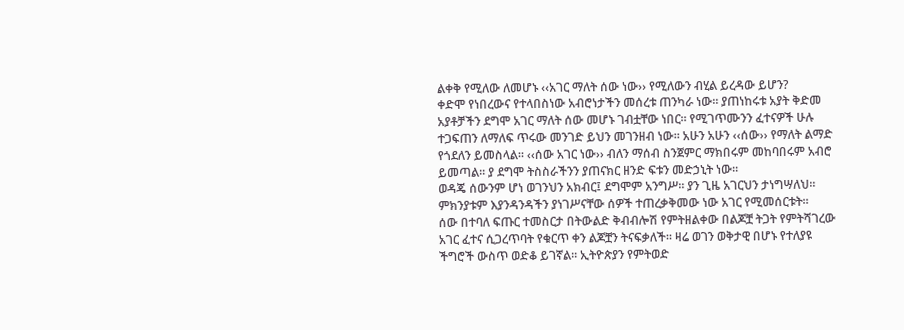ልቀቅ የሚለው ለመሆኑ ‹‹አገር ማለት ሰው ነው›› የሚለውን ብሂል ይረዳው ይሆን?
ቀድሞ የነበረውና የተላበስነው አብሮነታችን መሰረቱ ጠንካራ ነው። ያጠነከሩቱ አያት ቅድመ አያቶቻችን ደግሞ አገር ማለት ሰው መሆኑ ገብቷቸው ነበር። የሚገጥሙንን ፈተናዎች ሁሉ ተጋፍጠን ለማለፍ ጥሩው መንገድ ይህን መገንዘብ ነው። አሁን አሁን ‹‹ሰው›› የማለት ልማድ የጎደለን ይመስላል። ‹‹ሰው አገር ነው›› ብለን ማሰብ ስንጀምር ማክበሩም መከባበሩም አብሮ ይመጣል። ያ ደግሞ ትስስራችንን ያጠናክር ዘንድ ፍቱን መድኃኒት ነው።
ወዳጄ ሰውንም ሆነ ወገንህን አክብር፤ ደግሞም አንግሥ። ያን ጊዜ አገርህን ታነግሣለህ። ምክንያቱም እያንዳንዳችን ያነገሥናቸው ሰዎች ተጠረቃቅመው ነው አገር የሚመሰርቱት።
ሰው በተባለ ፍጡር ተመስርታ በትውልድ ቅብብሎሽ የምትዘልቀው በልጆቿ ትጋት የምትሻገረው አገር ፈተና ሲጋረጥባት የቁርጥ ቀን ልጆቿን ትናፍቃለች። ዛሬ ወገን ወቅታዊ በሆኑ የተለያዩ ችግሮች ውስጥ ወድቆ ይገኛል። ኢትዮጵያን የምትወድ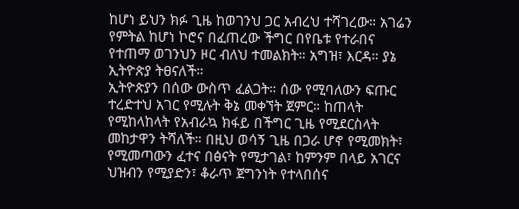ከሆነ ይህን ክፉ ጊዜ ከወገንህ ጋር አብረህ ተሻገረው። አገሬን የምትል ከሆነ ኮሮና በፈጠረው ችግር በየቤቱ የተራበና የተጠማ ወገንህን ዞር ብለህ ተመልክት። አግዝ፣ እርዳ። ያኔ ኢትዮጵያ ትፀናለች።
ኢትዮጵያን በሰው ውስጥ ፈልጋት። ሰው የሚባለውን ፍጡር ተረድተህ አገር የሚሉት ቅኔ መቀኘት ጀምር። ከጠላት የሚከላከላት የአብራኳ ክፋይ በችግር ጊዜ የሚደርስላት መከታዋን ትሻለች። በዚህ ወሳኝ ጊዜ በጋራ ሆኖ የሚመክት፣ የሚመጣውን ፈተና በፅናት የሚታገል፣ ከምንም በላይ አገርና ህዝብን የሚያድን፣ ቆራጥ ጀግንነት የተላበሰና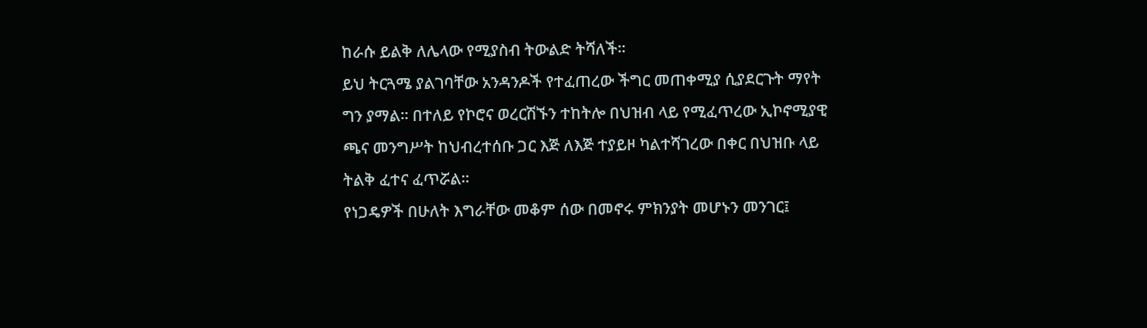ከራሱ ይልቅ ለሌላው የሚያስብ ትውልድ ትሻለች።
ይህ ትርጓሜ ያልገባቸው አንዳንዶች የተፈጠረው ችግር መጠቀሚያ ሲያደርጉት ማየት ግን ያማል። በተለይ የኮሮና ወረርሽኙን ተከትሎ በህዝብ ላይ የሚፈጥረው ኢኮኖሚያዊ ጫና መንግሥት ከህብረተሰቡ ጋር እጅ ለእጅ ተያይዞ ካልተሻገረው በቀር በህዝቡ ላይ ትልቅ ፈተና ፈጥሯል።
የነጋዴዎች በሁለት እግራቸው መቆም ሰው በመኖሩ ምክንያት መሆኑን መንገር፤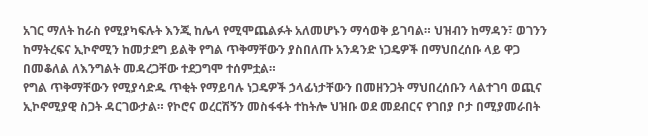አገር ማለት ከራስ የሚያካፍሉት እንጂ ከሌላ የሚሞጨልፉት አለመሆኑን ማሳወቅ ይገባል። ህዝብን ከማዳን፣ ወገንን ከማትረፍና ኢኮኖሚን ከመታደግ ይልቅ የግል ጥቅማቸውን ያስበለጡ አንዳንድ ነጋዴዎች በማህበረሰቡ ላይ ዋጋ በመቆለል ለእንግልት መዳረጋቸው ተደጋግሞ ተሰምቷል።
የግል ጥቅማቸውን የሚያሳድዱ ጥቂት የማይባሉ ነጋዴዎች ኃላፊነታቸውን በመዘንጋት ማህበረሰቡን ላልተገባ ወጪና ኢኮኖሚያዊ ስጋት ዳርገውታል። የኮሮና ወረርሽኝን መስፋፋት ተከትሎ ህዝቡ ወደ መደብርና የገበያ ቦታ በሚያመራበት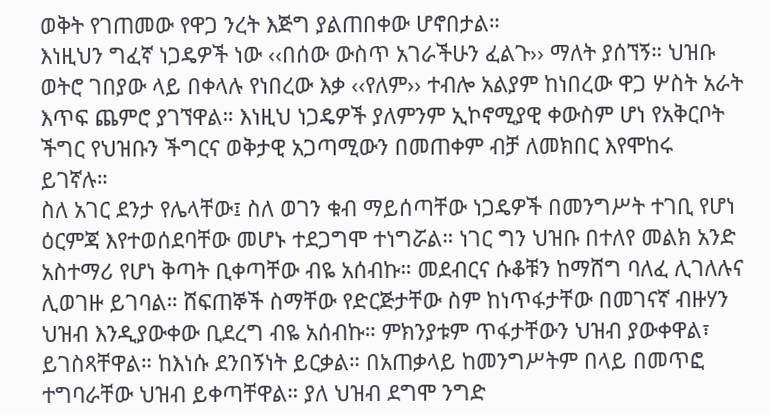ወቅት የገጠመው የዋጋ ንረት እጅግ ያልጠበቀው ሆኖበታል።
እነዚህን ግፈኛ ነጋዴዎች ነው ‹‹በሰው ውስጥ አገራችሁን ፈልጉ›› ማለት ያሰኘኝ። ህዝቡ ወትሮ ገበያው ላይ በቀላሉ የነበረው እቃ ‹‹የለም›› ተብሎ አልያም ከነበረው ዋጋ ሦስት አራት እጥፍ ጨምሮ ያገኘዋል። እነዚህ ነጋዴዎች ያለምንም ኢኮኖሚያዊ ቀውስም ሆነ የአቅርቦት ችግር የህዝቡን ችግርና ወቅታዊ አጋጣሚውን በመጠቀም ብቻ ለመክበር እየሞከሩ ይገኛሉ።
ስለ አገር ደንታ የሌላቸው፤ ስለ ወገን ቁብ ማይሰጣቸው ነጋዴዎች በመንግሥት ተገቢ የሆነ ዕርምጃ እየተወሰደባቸው መሆኑ ተደጋግሞ ተነግሯል። ነገር ግን ህዝቡ በተለየ መልክ አንድ አስተማሪ የሆነ ቅጣት ቢቀጣቸው ብዬ አሰብኩ። መደብርና ሱቆቹን ከማሸግ ባለፈ ሊገለሉና ሊወገዙ ይገባል። ሸፍጠኞች ስማቸው የድርጅታቸው ስም ከነጥፋታቸው በመገናኛ ብዙሃን ህዝብ እንዲያውቀው ቢደረግ ብዬ አሰብኩ። ምክንያቱም ጥፋታቸውን ህዝብ ያውቀዋል፣ ይገስጻቸዋል። ከእነሱ ደንበኝነት ይርቃል። በአጠቃላይ ከመንግሥትም በላይ በመጥፎ ተግባራቸው ህዝብ ይቀጣቸዋል። ያለ ህዝብ ደግሞ ንግድ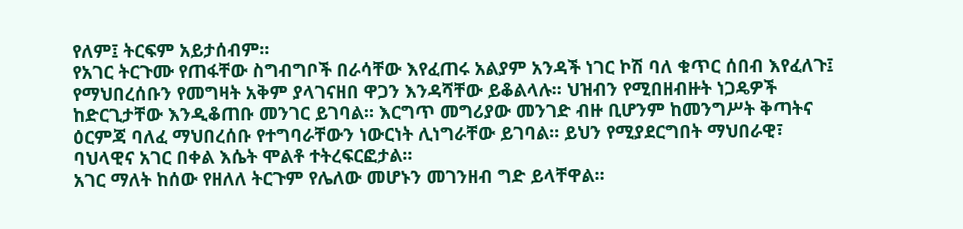የለም፤ ትርፍም አይታሰብም።
የአገር ትርጉሙ የጠፋቸው ስግብግቦች በራሳቸው እየፈጠሩ አልያም አንዳች ነገር ኮሽ ባለ ቁጥር ሰበብ እየፈለጉ፤ የማህበረሰቡን የመግዛት አቅም ያላገናዘበ ዋጋን እንዳሻቸው ይቆልላሉ። ህዝብን የሚበዘብዙት ነጋዴዎች ከድርጊታቸው እንዲቆጠቡ መንገር ይገባል። እርግጥ መግሪያው መንገድ ብዙ ቢሆንም ከመንግሥት ቅጣትና ዕርምጃ ባለፈ ማህበረሰቡ የተግባራቸውን ነውርነት ሊነግራቸው ይገባል። ይህን የሚያደርግበት ማህበራዊ፣ ባህላዊና አገር በቀል እሴት ሞልቶ ተትረፍርፎታል።
አገር ማለት ከሰው የዘለለ ትርጉም የሌለው መሆኑን መገንዘብ ግድ ይላቸዋል።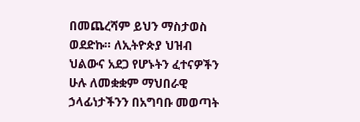በመጨረሻም ይህን ማስታወስ ወደድኩ። ለኢትዮጵያ ህዝብ ህልውና አደጋ የሆኑትን ፈተናዎችን ሁሉ ለመቋቋም ማህበራዊ ኃላፊነታችንን በአግባቡ መወጣት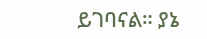ይገባናል። ያኔ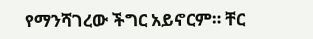የማንሻገረው ችግር አይኖርም። ቸር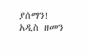ያሰማን!
አዲስ ዘመን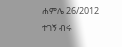ሐምሌ 26/2012
ተገኝ ብሩ